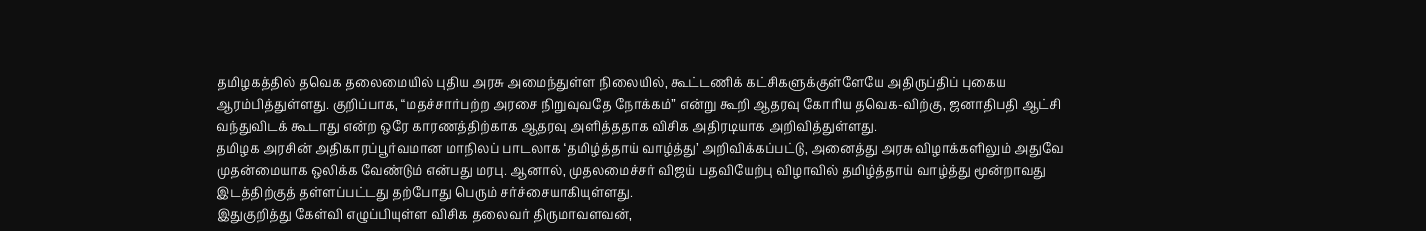தமிழகத்தில் தவெக தலைமையில் புதிய அரசு அமைந்துள்ள நிலையில், கூட்டணிக் கட்சிகளுக்குள்ளேயே அதிருப்திப் புகைய ஆரம்பித்துள்ளது. குறிப்பாக, “மதச்சார்பற்ற அரசை நிறுவுவதே நோக்கம்” என்று கூறி ஆதரவு கோரிய தவெக-விற்கு, ஜனாதிபதி ஆட்சி வந்துவிடக் கூடாது என்ற ஒரே காரணத்திற்காக ஆதரவு அளித்ததாக விசிக அதிரடியாக அறிவித்துள்ளது.
தமிழக அரசின் அதிகாரப்பூர்வமான மாநிலப் பாடலாக ‘தமிழ்த்தாய் வாழ்த்து’ அறிவிக்கப்பட்டு, அனைத்து அரசு விழாக்களிலும் அதுவே முதன்மையாக ஒலிக்க வேண்டும் என்பது மரபு. ஆனால், முதலமைச்சர் விஜய் பதவியேற்பு விழாவில் தமிழ்த்தாய் வாழ்த்து மூன்றாவது இடத்திற்குத் தள்ளப்பட்டது தற்போது பெரும் சர்ச்சையாகியுள்ளது.
இதுகுறித்து கேள்வி எழுப்பியுள்ள விசிக தலைவர் திருமாவளவன்,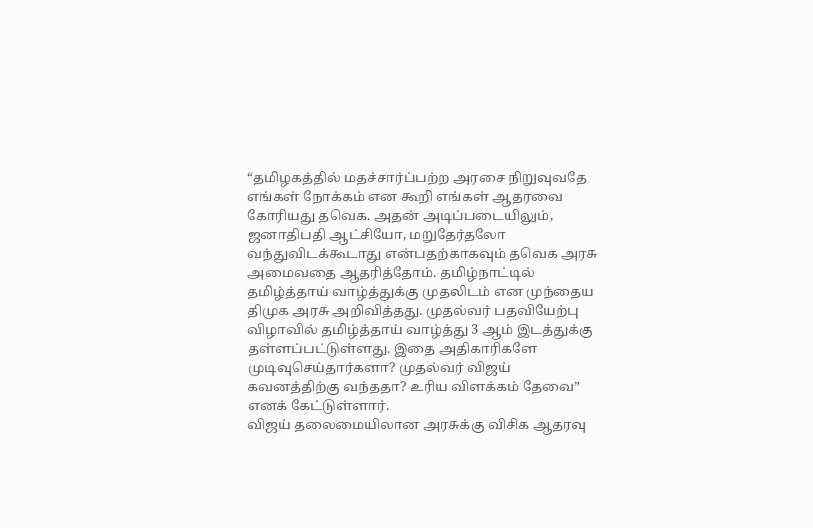“தமிழகத்தில் மதச்சார்ப்பற்ற அரசை நிறுவுவதே எங்கள் நோக்கம் என கூறி எங்கள் ஆதரவை கோரியது தவெக. அதன் அடிப்படையிலும், ஜனாதிபதி ஆட்சியோ, மறுதேர்தலோ வந்துவிடக்கூடாது என்பதற்காகவும் தவெக அரசு அமைவதை ஆதரித்தோம். தமிழ்நாட்டில் தமிழ்த்தாய் வாழ்த்துக்கு முதலிடம் என முந்தைய திமுக அரசு அறிவித்தது. முதல்வர் பதவியேற்பு விழாவில் தமிழ்த்தாய் வாழ்த்து 3 ஆம் இடத்துக்கு தள்ளப்பட்டுள்ளது. இதை அதிகாரிகளே முடிவுசெய்தார்களா? முதல்வர் விஜய் கவனத்திற்கு வந்ததா? உரிய விளக்கம் தேவை” எனக் கேட்டுள்ளார்.
விஜய் தலைமையிலான அரசுக்கு விசிக ஆதரவு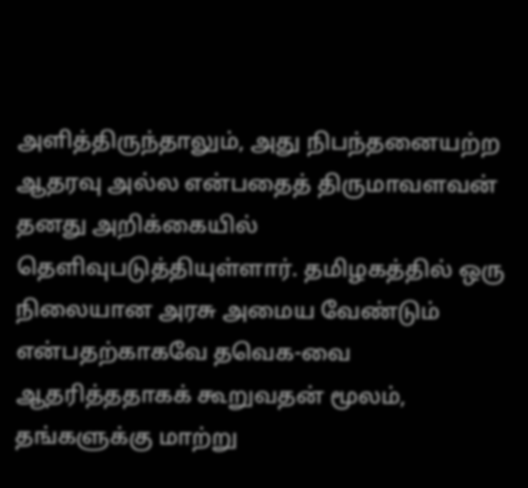அளித்திருந்தாலும், அது நிபந்தனையற்ற ஆதரவு அல்ல என்பதைத் திருமாவளவன் தனது அறிக்கையில் தெளிவுபடுத்தியுள்ளார். தமிழகத்தில் ஒரு நிலையான அரசு அமைய வேண்டும் என்பதற்காகவே தவெக-வை ஆதரித்ததாகக் கூறுவதன் மூலம், தங்களுக்கு மாற்று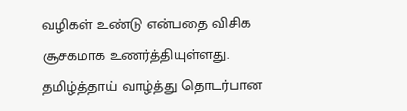வழிகள் உண்டு என்பதை விசிக சூசகமாக உணர்த்தியுள்ளது. தமிழ்த்தாய் வாழ்த்து தொடர்பான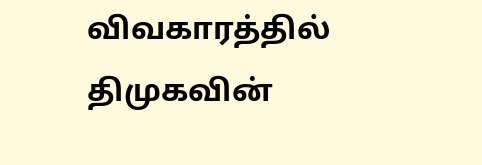விவகாரத்தில் திமுகவின்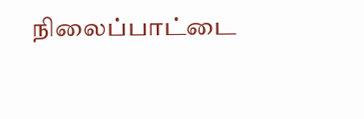நிலைப்பாட்டை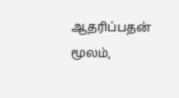ஆதரிப்பதன் மூலம்,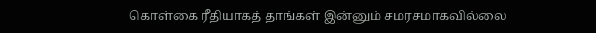கொள்கை ரீதியாகத் தாங்கள் இன்னும் சமரசமாகவில்லை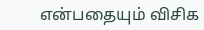என்பதையும் விசிக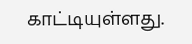காட்டியுள்ளது.